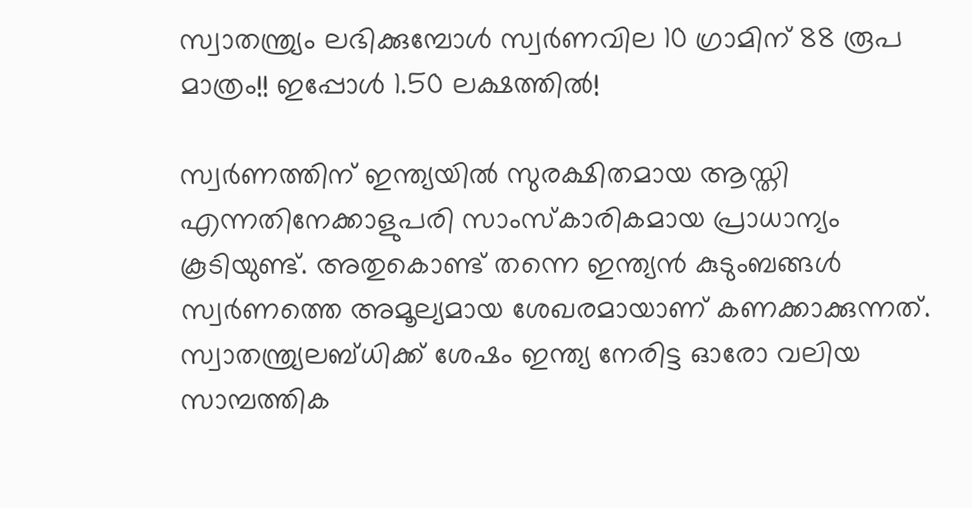സ്വാതന്ത്ര്യം ലഭിക്കുമ്പോള്‍ സ്വര്‍ണവില 10 ഗ്രാമിന് 88 രൂപ മാത്രം!! ഇപ്പോള്‍ 1.50 ലക്ഷത്തില്‍!

സ്വര്‍ണത്തിന് ഇന്ത്യയില്‍ സുരക്ഷിതമായ ആസ്തി എന്നതിനേക്കാളുപരി സാംസ്‌കാരികമായ പ്രാധാന്യം കൂടിയുണ്ട്. അതുകൊണ്ട് തന്നെ ഇന്ത്യന്‍ കുടുംബങ്ങള്‍ സ്വര്‍ണത്തെ അമൂല്യമായ ശേഖരമായാണ് കണക്കാക്കുന്നത്. സ്വാതന്ത്ര്യലബ്ധിക്ക് ശേഷം ഇന്ത്യ നേരിട്ട ഓരോ വലിയ സാമ്പത്തിക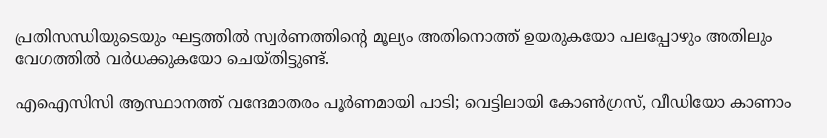പ്രതിസന്ധിയുടെയും ഘട്ടത്തില്‍ സ്വര്‍ണത്തിന്റെ മൂല്യം അതിനൊത്ത് ഉയരുകയോ പലപ്പോഴും അതിലും വേഗത്തില്‍ വര്‍ധക്കുകയോ ചെയ്തിട്ടുണ്ട്.

എഐസിസി ആസ്ഥാനത്ത് വന്ദേമാതരം പൂര്‍ണമായി പാടി; വെട്ടിലായി കോണ്‍ഗ്രസ്, വീഡിയോ കാണാം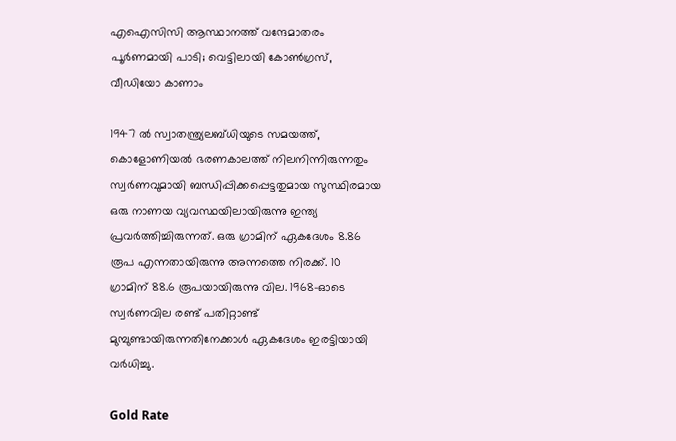എഐസിസി ആസ്ഥാനത്ത് വന്ദേമാതരം പൂര്‍ണമായി പാടി; വെട്ടിലായി കോണ്‍ഗ്രസ്, വീഡിയോ കാണാം

1947 ല്‍ സ്വാതന്ത്ര്യലബ്ധിയുടെ സമയത്ത്, കൊളോണിയല്‍ ഭരണകാലത്ത് നിലനിന്നിരുന്നതും സ്വര്‍ണവുമായി ബന്ധിപ്പിക്കപ്പെട്ടതുമായ സുസ്ഥിരമായ ഒരു നാണയ വ്യവസ്ഥയിലായിരുന്നു ഇന്ത്യ പ്രവര്‍ത്തിച്ചിരുന്നത്. ഒരു ഗ്രാമിന് ഏകദേശം 8.86 രൂപ എന്നതായിരുന്നു അന്നത്തെ നിരക്ക്. 10 ഗ്രാമിന് 88.6 രൂപയായിരുന്നു വില. 1968-ഓടെ സ്വര്‍ണവില രണ്ട് പതിറ്റാണ്ട് മുമ്പുണ്ടായിരുന്നതിനേക്കാള്‍ ഏകദേശം ഇരട്ടിയായി വര്‍ധിച്ചു.

Gold Rate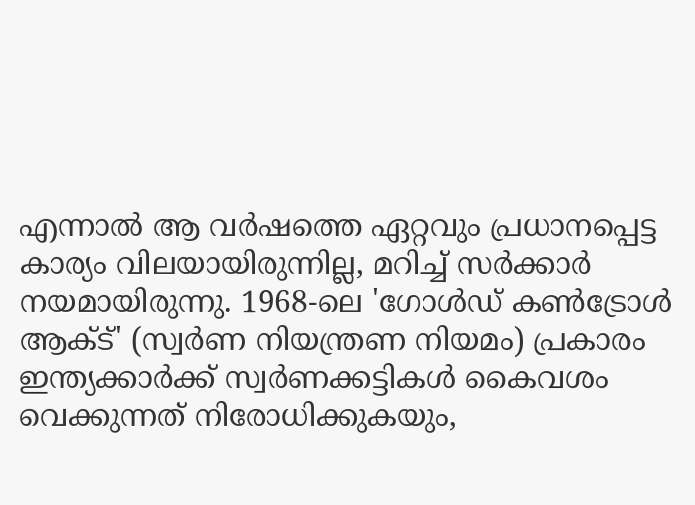എന്നാല്‍ ആ വര്‍ഷത്തെ ഏറ്റവും പ്രധാനപ്പെട്ട കാര്യം വിലയായിരുന്നില്ല, മറിച്ച് സര്‍ക്കാര്‍ നയമായിരുന്നു. 1968-ലെ 'ഗോള്‍ഡ് കണ്‍ട്രോള്‍ ആക്ട്' (സ്വര്‍ണ നിയന്ത്രണ നിയമം) പ്രകാരം ഇന്ത്യക്കാര്‍ക്ക് സ്വര്‍ണക്കട്ടികള്‍ കൈവശം വെക്കുന്നത് നിരോധിക്കുകയും,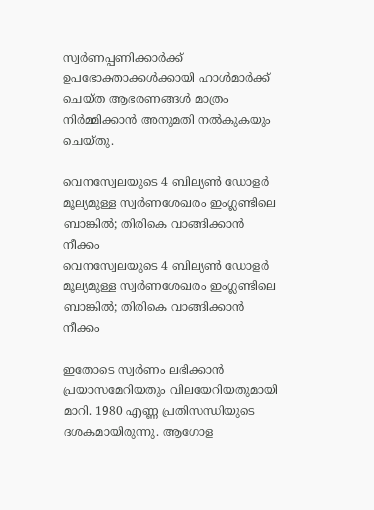സ്വര്‍ണപ്പണിക്കാര്‍ക്ക് ഉപഭോക്താക്കള്‍ക്കായി ഹാള്‍മാര്‍ക്ക് ചെയ്ത ആഭരണങ്ങള്‍ മാത്രം നിര്‍മ്മിക്കാന്‍ അനുമതി നല്‍കുകയും ചെയ്തു.

വെനസ്വേലയുടെ 4 ബില്യണ്‍ ഡോളര്‍ മൂല്യമുള്ള സ്വര്‍ണശേഖരം ഇംഗ്ലണ്ടിലെ ബാങ്കില്‍; തിരികെ വാങ്ങിക്കാന്‍ നീക്കം
വെനസ്വേലയുടെ 4 ബില്യണ്‍ ഡോളര്‍ മൂല്യമുള്ള സ്വര്‍ണശേഖരം ഇംഗ്ലണ്ടിലെ ബാങ്കില്‍; തിരികെ വാങ്ങിക്കാന്‍ നീക്കം

ഇതോടെ സ്വര്‍ണം ലഭിക്കാന്‍ പ്രയാസമേറിയതും വിലയേറിയതുമായി മാറി. 1980 എണ്ണ പ്രതിസന്ധിയുടെ ദശകമായിരുന്നു. ആഗോള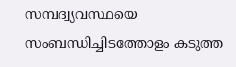സമ്പദ്വ്യവസ്ഥയെ സംബന്ധിച്ചിടത്തോളം കടുത്ത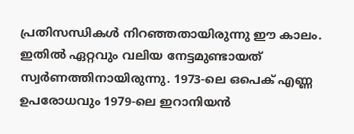പ്രതിസന്ധികള്‍ നിറഞ്ഞതായിരുന്നു ഈ കാലം. ഇതില്‍ ഏറ്റവും വലിയ നേട്ടമുണ്ടായത് സ്വര്‍ണത്തിനായിരുന്നു. 1973-ലെ ഒപെക് എണ്ണ ഉപരോധവും 1979-ലെ ഇറാനിയന്‍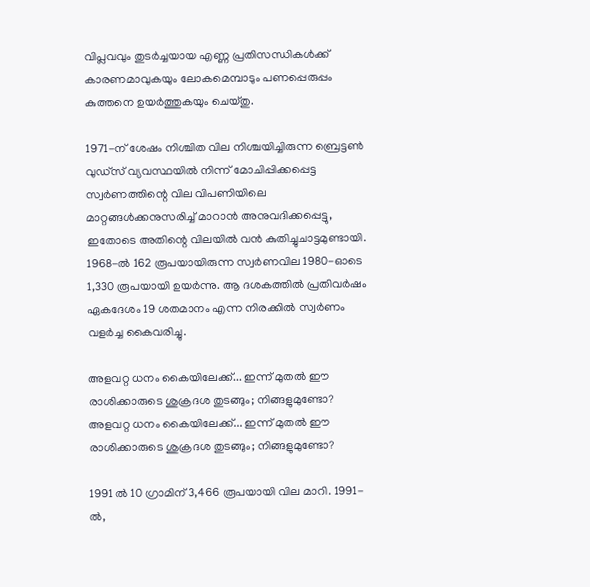വിപ്ലവവും തുടര്‍ച്ചയായ എണ്ണ പ്രതിസന്ധികള്‍ക്ക് കാരണമാവുകയും ലോകമെമ്പാടും പണപ്പെരുപ്പം കുത്തനെ ഉയര്‍ത്തുകയും ചെയ്തു.

1971-ന് ശേഷം നിശ്ചിത വില നിശ്ചയിച്ചിരുന്ന ബ്രെട്ടണ്‍ വുഡ്‌സ് വ്യവസ്ഥയില്‍ നിന്ന് മോചിപ്പിക്കപ്പെട്ട സ്വര്‍ണത്തിന്റെ വില വിപണിയിലെ മാറ്റങ്ങള്‍ക്കനുസരിച്ച് മാറാന്‍ അനുവദിക്കപ്പെട്ടു, ഇതോടെ അതിന്റെ വിലയില്‍ വന്‍ കുതിച്ചുചാട്ടമുണ്ടായി. 1968-ല്‍ 162 രൂപയായിരുന്ന സ്വര്‍ണവില 1980-ഓടെ 1,330 രൂപയായി ഉയര്‍ന്നു. ആ ദശകത്തില്‍ പ്രതിവര്‍ഷം ഏകദേശം 19 ശതമാനം എന്ന നിരക്കില്‍ സ്വര്‍ണം വളര്‍ച്ച കൈവരിച്ചു.

അളവറ്റ ധനം കൈയിലേക്ക്... ഇന്ന് മുതല്‍ ഈ രാശിക്കാരുടെ ശുക്രദശ തുടങ്ങും; നിങ്ങളുമുണ്ടോ?
അളവറ്റ ധനം കൈയിലേക്ക്... ഇന്ന് മുതല്‍ ഈ രാശിക്കാരുടെ ശുക്രദശ തുടങ്ങും; നിങ്ങളുമുണ്ടോ?

1991 ല്‍ 10 ഗ്രാമിന് 3,466 രൂപയായി വില മാറി. 1991-ല്‍,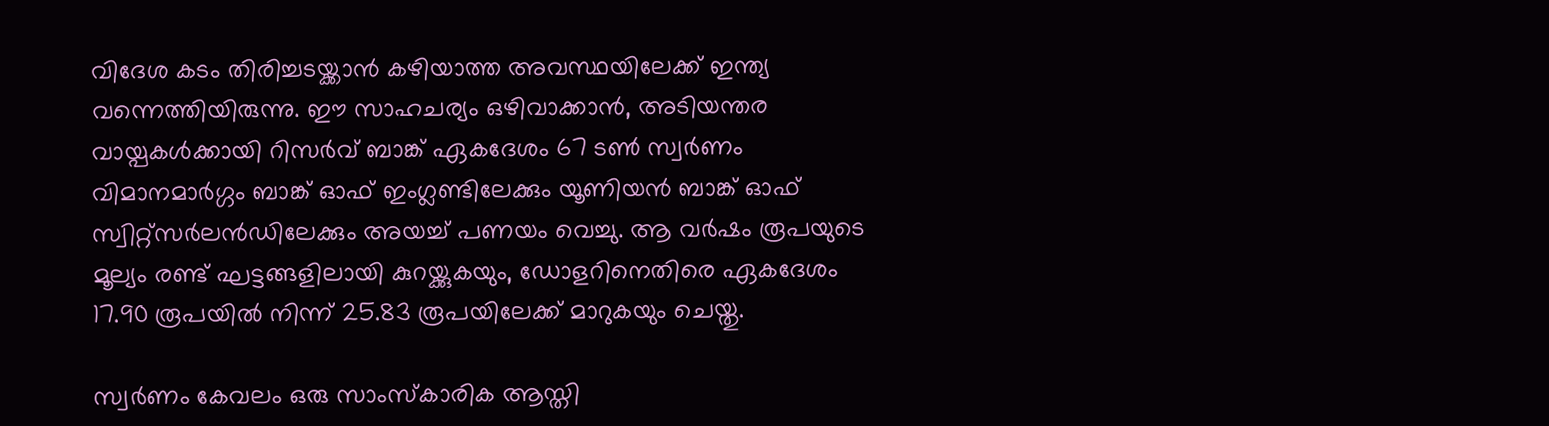വിദേശ കടം തിരിച്ചടയ്ക്കാന്‍ കഴിയാത്ത അവസ്ഥയിലേക്ക് ഇന്ത്യ വന്നെത്തിയിരുന്നു. ഈ സാഹചര്യം ഒഴിവാക്കാന്‍, അടിയന്തര വായ്പകള്‍ക്കായി റിസര്‍വ് ബാങ്ക് ഏകദേശം 67 ടണ്‍ സ്വര്‍ണം വിമാനമാര്‍ഗ്ഗം ബാങ്ക് ഓഫ് ഇംഗ്ലണ്ടിലേക്കും യൂണിയന്‍ ബാങ്ക് ഓഫ് സ്വിറ്റ്സര്‍ലന്‍ഡിലേക്കും അയച്ച് പണയം വെച്ചു. ആ വര്‍ഷം രൂപയുടെ മൂല്യം രണ്ട് ഘട്ടങ്ങളിലായി കുറയ്ക്കുകയും, ഡോളറിനെതിരെ ഏകദേശം 17.90 രൂപയില്‍ നിന്ന് 25.83 രൂപയിലേക്ക് മാറുകയും ചെയ്തു.

സ്വര്‍ണം കേവലം ഒരു സാംസ്‌കാരിക ആസ്തി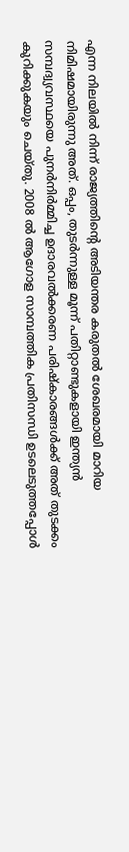എന്ന നിലയില്‍ നിന്ന് രാജ്യത്തിന്റെ അടിയന്തര കരുതല്‍ ശേഖരമായി മാറിയ നിമിഷമായിരുന്നു അത്. ഒപ്പം, തുടര്‍ന്നുള്ള മൂന്ന് പതിറ്റാണ്ടുകളായി ഇന്ത്യന്‍ സമ്പദ്വ്യവസ്ഥയെ പുനര്‍നിര്‍മ്മിച്ച ഉദാരവല്‍ക്കരണ പരിഷ്‌കാരങ്ങള്‍ക്ക് അത് തുടക്കം കുറിക്കുകയും ചെയ്തു. 2008 ല്‍ ആഗോള സാമ്പത്തിക പ്രതിസന്ധി ഉടലെടുത്തപ്പോള്‍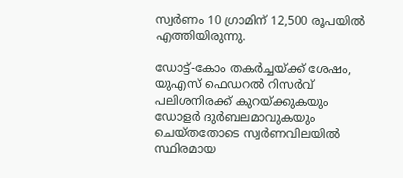സ്വര്‍ണം 10 ഗ്രാമിന് 12,500 രൂപയില്‍ എത്തിയിരുന്നു.

ഡോട്ട്-കോം തകര്‍ച്ചയ്ക്ക് ശേഷം, യുഎസ് ഫെഡറല്‍ റിസര്‍വ് പലിശനിരക്ക് കുറയ്ക്കുകയും ഡോളര്‍ ദുര്‍ബലമാവുകയും ചെയ്തതോടെ സ്വര്‍ണവിലയില്‍ സ്ഥിരമായ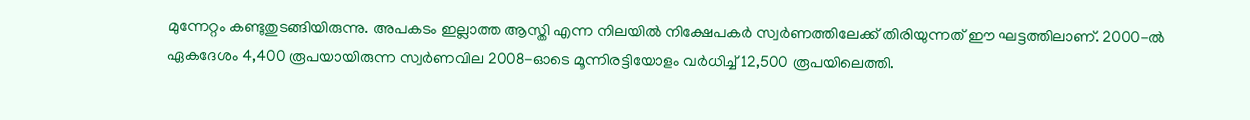മുന്നേറ്റം കണ്ടുതുടങ്ങിയിരുന്നു. അപകടം ഇല്ലാത്ത ആസ്തി എന്ന നിലയില്‍ നിക്ഷേപകര്‍ സ്വര്‍ണത്തിലേക്ക് തിരിയുന്നത് ഈ ഘട്ടത്തിലാണ്. 2000-ല്‍ ഏകദേശം 4,400 രൂപയായിരുന്ന സ്വര്‍ണവില 2008-ഓടെ മൂന്നിരട്ടിയോളം വര്‍ധിച്ച് 12,500 രൂപയിലെത്തി.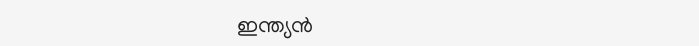ഇന്ത്യന്‍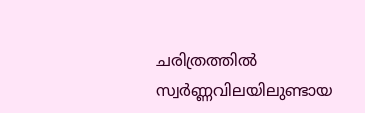ചരിത്രത്തില്‍ സ്വര്‍ണ്ണവിലയിലുണ്ടായ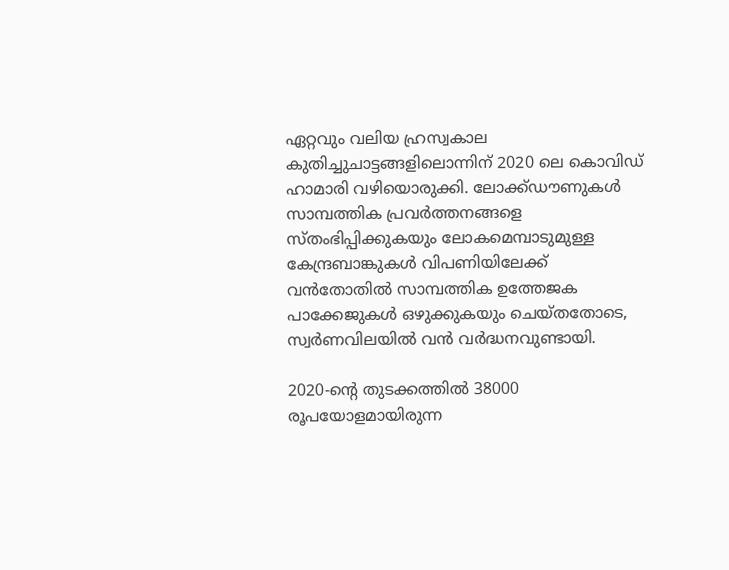ഏറ്റവും വലിയ ഹ്രസ്വകാല കുതിച്ചുചാട്ടങ്ങളിലൊന്നിന് 2020 ലെ കൊവിഡ് ഹാമാരി വഴിയൊരുക്കി. ലോക്ക്ഡൗണുകള്‍ സാമ്പത്തിക പ്രവര്‍ത്തനങ്ങളെ സ്തംഭിപ്പിക്കുകയും ലോകമെമ്പാടുമുള്ള കേന്ദ്രബാങ്കുകള്‍ വിപണിയിലേക്ക് വന്‍തോതില്‍ സാമ്പത്തിക ഉത്തേജക പാക്കേജുകള്‍ ഒഴുക്കുകയും ചെയ്തതോടെ, സ്വര്‍ണവിലയില്‍ വന്‍ വര്‍ദ്ധനവുണ്ടായി.

2020-ന്റെ തുടക്കത്തില്‍ 38000 രൂപയോളമായിരുന്ന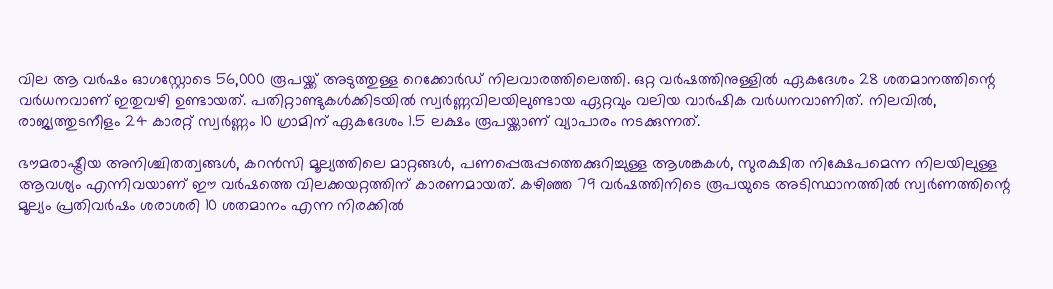വില ആ വര്‍ഷം ഓഗസ്റ്റോടെ 56,000 രൂപയ്ക്ക് അടുത്തുള്ള റെക്കോര്‍ഡ് നിലവാരത്തിലെത്തി. ഒറ്റ വര്‍ഷത്തിനുള്ളില്‍ ഏകദേശം 28 ശതമാനത്തിന്റെ വര്‍ധനവാണ് ഇതുവഴി ഉണ്ടായത്. പതിറ്റാണ്ടുകള്‍ക്കിടയില്‍ സ്വര്‍ണ്ണവിലയിലുണ്ടായ ഏറ്റവും വലിയ വാര്‍ഷിക വര്‍ധനവാണിത്. നിലവില്‍, രാജ്യത്തുടനീളം 24 കാരറ്റ് സ്വര്‍ണ്ണം 10 ഗ്രാമിന് ഏകദേശം 1.5 ലക്ഷം രൂപയ്ക്കാണ് വ്യാപാരം നടക്കുന്നത്.

ഭൗമരാഷ്ട്രീയ അനിശ്ചിതത്വങ്ങള്‍, കറന്‍സി മൂല്യത്തിലെ മാറ്റങ്ങള്‍, പണപ്പെരുപ്പത്തെക്കുറിച്ചുള്ള ആശങ്കകള്‍, സുരക്ഷിത നിക്ഷേപമെന്ന നിലയിലുള്ള ആവശ്യം എന്നിവയാണ് ഈ വര്‍ഷത്തെ വിലക്കയറ്റത്തിന് കാരണമായത്. കഴിഞ്ഞ 79 വര്‍ഷത്തിനിടെ രൂപയുടെ അടിസ്ഥാനത്തില്‍ സ്വര്‍ണത്തിന്റെ മൂല്യം പ്രതിവര്‍ഷം ശരാശരി 10 ശതമാനം എന്ന നിരക്കില്‍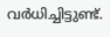വര്‍ധിച്ചിട്ടുണ്ട്.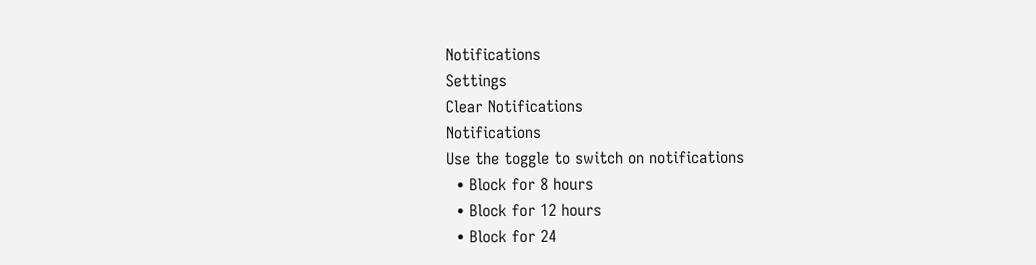Notifications
Settings
Clear Notifications
Notifications
Use the toggle to switch on notifications
  • Block for 8 hours
  • Block for 12 hours
  • Block for 24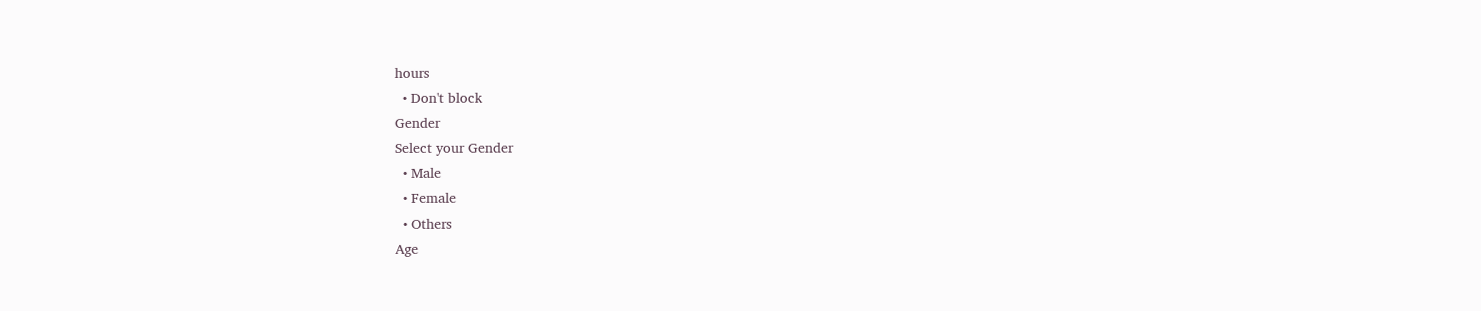hours
  • Don't block
Gender
Select your Gender
  • Male
  • Female
  • Others
Age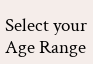Select your Age Range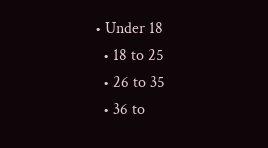• Under 18
  • 18 to 25
  • 26 to 35
  • 36 to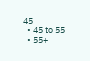45
  • 45 to 55
  • 55+